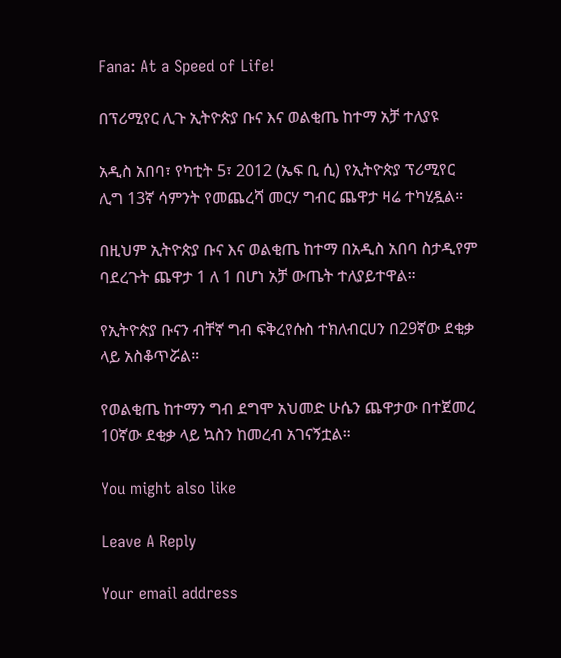Fana: At a Speed of Life!

በፕሪሚየር ሊጉ ኢትዮጵያ ቡና እና ወልቂጤ ከተማ አቻ ተለያዩ

አዲስ አበባ፣ የካቲት 5፣ 2012 (ኤፍ ቢ ሲ) የኢትዮጵያ ፕሪሚየር ሊግ 13ኛ ሳምንት የመጨረሻ መርሃ ግብር ጨዋታ ዛሬ ተካሂዷል።

በዚህም ኢትዮጵያ ቡና እና ወልቂጤ ከተማ በአዲስ አበባ ስታዲየም ባደረጉት ጨዋታ 1 ለ 1 በሆነ አቻ ውጤት ተለያይተዋል።

የኢትዮጵያ ቡናን ብቸኛ ግብ ፍቅረየሱስ ተክለብርሀን በ29ኛው ደቂቃ ላይ አስቆጥሯል።

የወልቂጤ ከተማን ግብ ደግሞ አህመድ ሁሴን ጨዋታው በተጀመረ 10ኛው ደቂቃ ላይ ኳስን ከመረብ አገናኝቷል።

You might also like

Leave A Reply

Your email address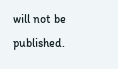will not be published.